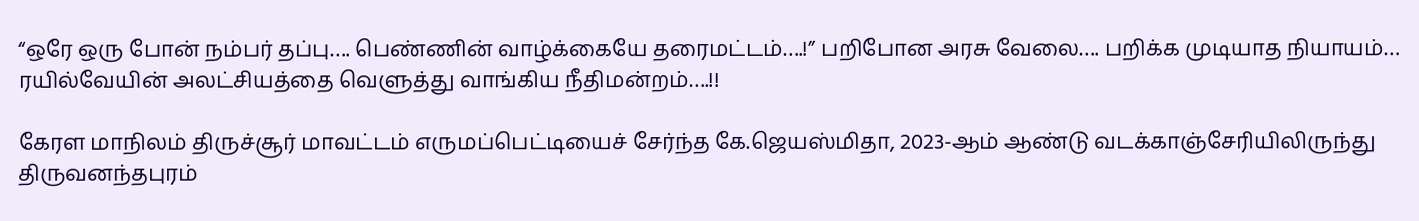“ஒரே ஒரு போன் நம்பர் தப்பு…. பெண்ணின் வாழ்க்கையே தரைமட்டம்….!” பறிபோன அரசு வேலை…. பறிக்க முடியாத நியாயம்… ரயில்வேயின் அலட்சியத்தை வெளுத்து வாங்கிய நீதிமன்றம்….!!

கேரள மாநிலம் திருச்சூர் மாவட்டம் எருமப்பெட்டியைச் சேர்ந்த கே.ஜெயஸ்மிதா, 2023-ஆம் ஆண்டு வடக்காஞ்சேரியிலிருந்து திருவனந்தபுரம்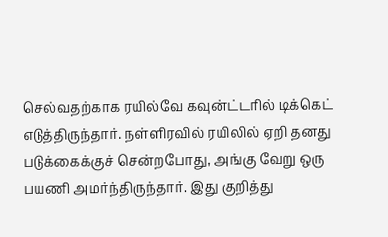செல்வதற்காக ரயில்வே கவுன்ட்டரில் டிக்கெட் எடுத்திருந்தார். நள்ளிரவில் ரயிலில் ஏறி தனது படுக்கைக்குச் சென்றபோது, அங்கு வேறு ஒரு பயணி அமர்ந்திருந்தார். இது குறித்து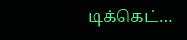டிக்கெட்…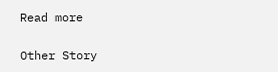Read more

Other Story